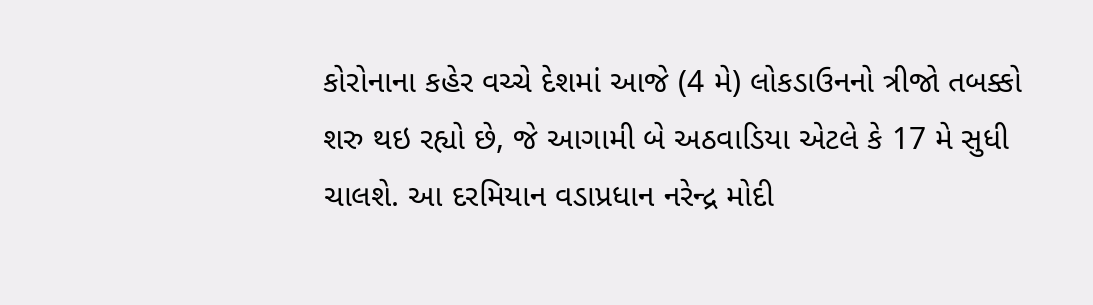કોરોનાના કહેર વચ્ચે દેશમાં આજે (4 મે) લોકડાઉનનો ત્રીજો તબક્કો શરુ થઇ રહ્યો છે, જે આગામી બે અઠવાડિયા એટલે કે 17 મે સુધી ચાલશે. આ દરમિયાન વડાપ્રધાન નરેન્દ્ર મોદી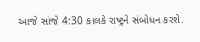આજે સાંજે 4:30 કાલકે રાષ્ટ્રને સંબોધન કરશે.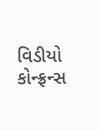વિડીયો કોન્ફ્રન્સ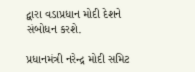દ્વારા વડાપ્રધાન મોદી દેશને સંબોધન કરશે.

પ્રધાનમંત્રી નરેન્દ્ર મોદી સમિટ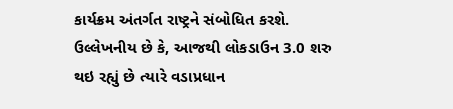કાર્યક્રમ અંતર્ગત રાષ્ટ્રને સંબોધિત કરશે. ઉલ્લેખનીય છે કે, આજથી લોકડાઉન 3.0 શરુ થઇ રહ્યું છે ત્યારે વડાપ્રધાન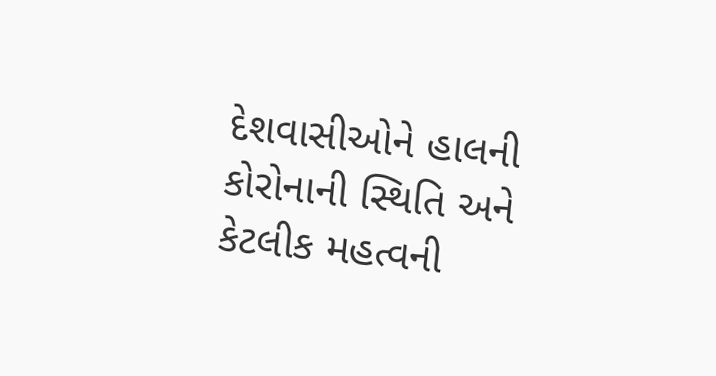દેશવાસીઓને હાલની કોરોનાની સ્થિતિ અને કેટલીક મહત્વની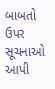બાબતો ઉપર સૂચનાઓ આપી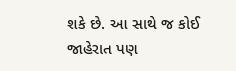શકે છે. આ સાથે જ કોઈ જાહેરાત પણ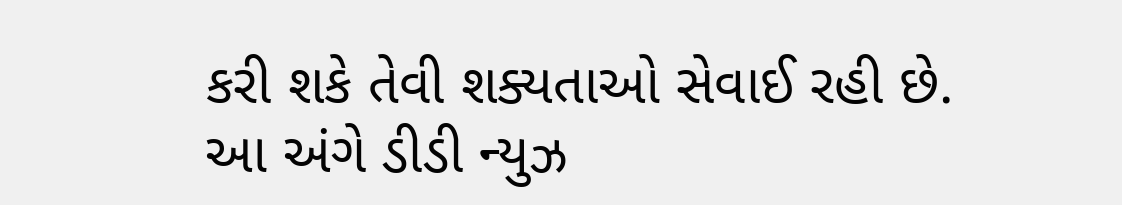કરી શકે તેવી શક્યતાઓ સેવાઈ રહી છે. આ અંગે ડીડી ન્યુઝ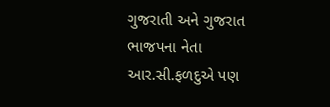ગુજરાતી અને ગુજરાત ભાજપના નેતા આર.સી.ફળદુએ પણ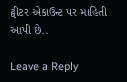ટ્વીટર એકાઉન્ટ પર માહિતી આપી છે..

Leave a Reply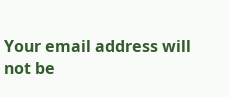Your email address will not be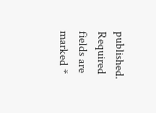published. Required fields are marked *